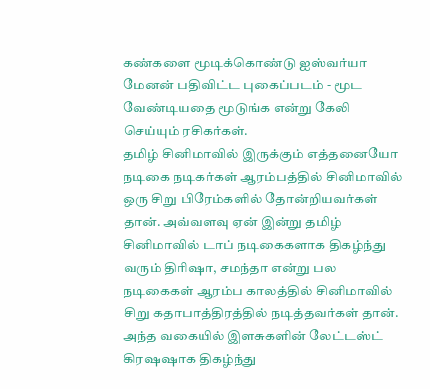கண்களை மூடிக்கொண்டு ஐஸ்வர்யா மேனன் பதிவிட்ட புகைப்படம் - மூட வேண்டியதை மூடுங்க என்று கேலி செய்யும் ரசிகர்கள்.
தமிழ் சினிமாவில் இருக்கும் எத்தனையோ நடிகை நடிகர்கள் ஆரம்பத்தில் சினிமாவில் ஒரு சிறு பிரேம்களில் தோன்றியவர்கள் தான். அவ்வளவு ஏன் இன்று தமிழ் சினிமாவில் டாப் நடிகைகளாக திகழ்ந்து வரும் திரிஷா, சமந்தா என்று பல நடிகைகள் ஆரம்ப காலத்தில் சினிமாவில் சிறு கதாபாத்திரத்தில் நடித்தவர்கள் தான். அந்த வகையில் இளசுகளின் லேட்டஸ்ட் கிரஷஷாக திகழ்ந்து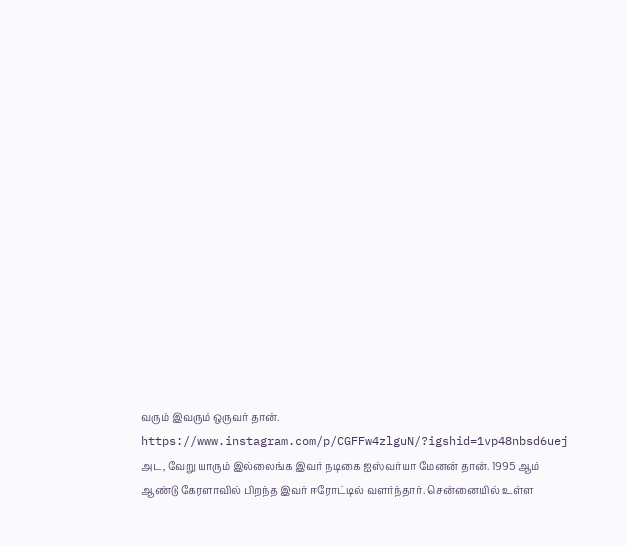வரும் இவரும் ஒருவர் தான்.
https://www.instagram.com/p/CGFFw4zlguN/?igshid=1vp48nbsd6uej
அட, வேறு யாரும் இல்லைங்க இவர் நடிகை ஐஸ்வர்யா மேனன் தான். 1995 ஆம் ஆண்டு கேரளாவில் பிறந்த இவர் ஈரோட்டில் வளர்ந்தார். சென்னையில் உள்ள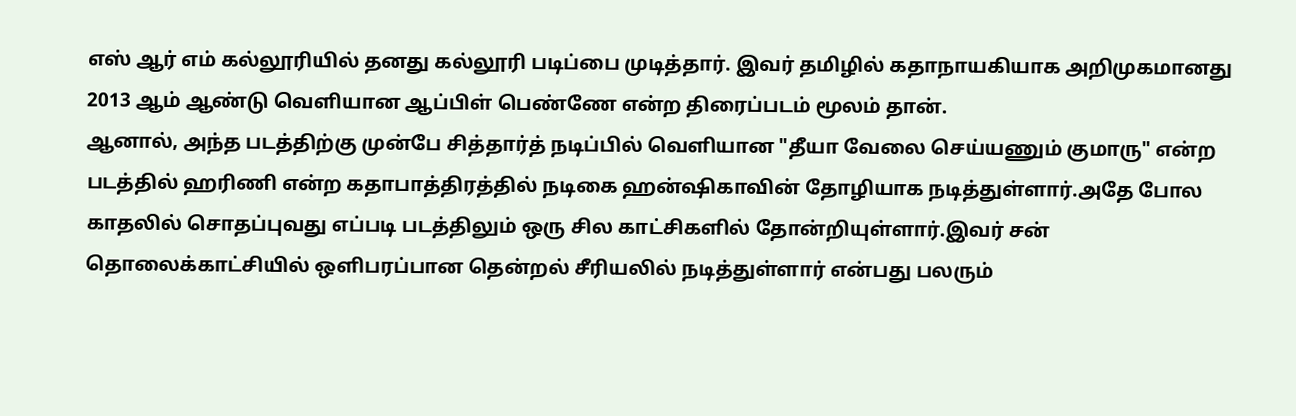எஸ் ஆர் எம் கல்லூரியில் தனது கல்லூரி படிப்பை முடித்தார். இவர் தமிழில் கதாநாயகியாக அறிமுகமானது 2013 ஆம் ஆண்டு வெளியான ஆப்பிள் பெண்ணே என்ற திரைப்படம் மூலம் தான்.
ஆனால், அந்த படத்திற்கு முன்பே சித்தார்த் நடிப்பில் வெளியான "தீயா வேலை செய்யணும் குமாரு" என்ற படத்தில் ஹரிணி என்ற கதாபாத்திரத்தில் நடிகை ஹன்ஷிகாவின் தோழியாக நடித்துள்ளார்.அதே போல காதலில் சொதப்புவது எப்படி படத்திலும் ஒரு சில காட்சிகளில் தோன்றியுள்ளார்.இவர் சன் தொலைக்காட்சியில் ஒளிபரப்பான தென்றல் சீரியலில் நடித்துள்ளார் என்பது பலரும்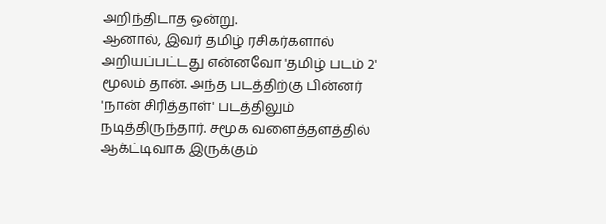அறிந்திடாத ஒன்று.
ஆனால், இவர் தமிழ் ரசிகர்களால் அறியப்பட்டது என்னவோ 'தமிழ் படம் 2' மூலம் தான். அந்த படத்திற்கு பின்னர் 'நான் சிரித்தாள்' படத்திலும் நடித்திருந்தார். சமூக வளைத்தளத்தில் ஆக்ட்டிவாக இருக்கும்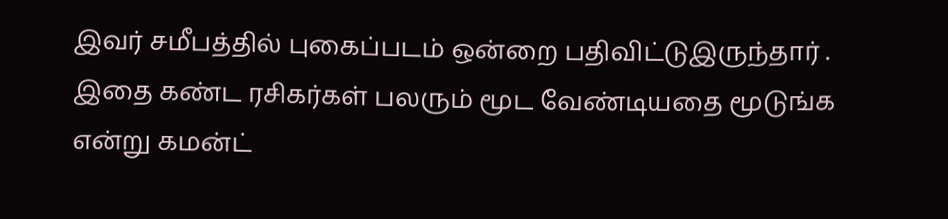இவர் சமீபத்தில் புகைப்படம் ஒன்றை பதிவிட்டுஇருந்தார் . இதை கண்ட ரசிகர்கள் பலரும் மூட வேண்டியதை மூடுங்க என்று கமன்ட்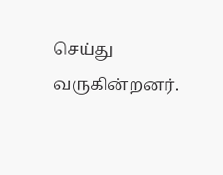செய்து வருகின்றனர்.